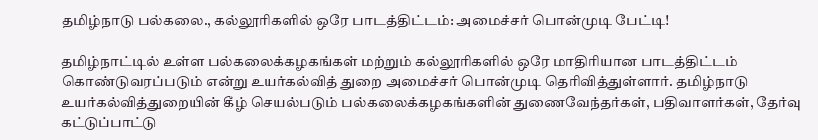தமிழ்நாடு பல்கலை., கல்லூரிகளில் ஒரே பாடத்திட்டம்: அமைச்சர் பொன்முடி பேட்டி!

தமிழ்நாட்டில் உள்ள பல்கலைக்கழகங்கள் மற்றும் கல்லூரிகளில் ஒரே மாதிரியான பாடத்திட்டம் கொண்டுவரப்படும் என்று உயர்கல்வித் துறை அமைச்சர் பொன்முடி தெரிவித்துள்ளார். தமிழ்நாடு உயர்கல்வித்துறையின் கீழ் செயல்படும் பல்கலைக்கழகங்களின் துணைவேந்தர்கள், பதிவாளர்கள், தேர்வு கட்டுப்பாட்டு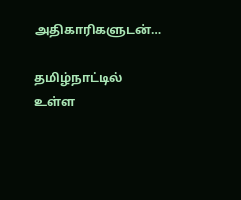அதிகாரிகளுடன்…

தமிழ்நாட்டில் உள்ள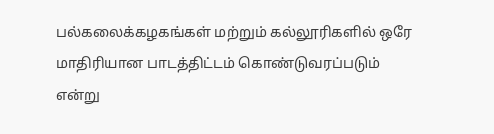பல்கலைக்கழகங்கள் மற்றும் கல்லூரிகளில் ஒரே மாதிரியான பாடத்திட்டம் கொண்டுவரப்படும் என்று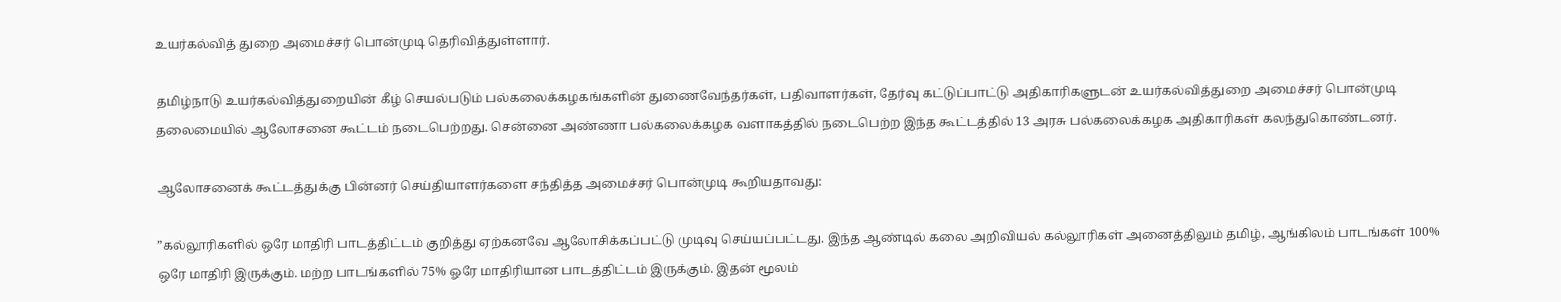உயர்கல்வித் துறை அமைச்சர் பொன்முடி தெரிவித்துள்ளார்.

தமிழ்நாடு உயர்கல்வித்துறையின் கீழ் செயல்படும் பல்கலைக்கழகங்களின் துணைவேந்தர்கள், பதிவாளர்கள், தேர்வு கட்டுப்பாட்டு அதிகாரிகளுடன் உயர்கல்வித்துறை அமைச்சர் பொன்முடி தலைமையில் ஆலோசனை கூட்டம் நடைபெற்றது. சென்னை அண்ணா பல்கலைக்கழக வளாகத்தில் நடைபெற்ற இந்த கூட்டத்தில் 13 அரசு பல்கலைக்கழக அதிகாரிகள் கலந்துகொண்டனர்.

ஆலோசனைக் கூட்டத்துக்கு பின்னர் செய்தியாளர்களை சந்தித்த அமைச்சர் பொன்முடி கூறியதாவது:

”கல்லூரிகளில் ஒரே மாதிரி பாடத்திட்டம் குறித்து ஏற்கனவே ஆலோசிக்கப்பட்டு முடிவு செய்யப்பட்டது. இந்த ஆண்டில் கலை அறிவியல் கல்லூரிகள் அனைத்திலும் தமிழ், ஆங்கிலம் பாடங்கள் 100% ஒரே மாதிரி இருக்கும். மற்ற பாடங்களில் 75% ஓரே மாதிரி‌யான பாடத்திட்டம் இருக்கும். இதன் மூலம்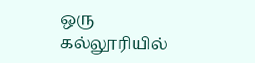ஒரு கல்லூரியில்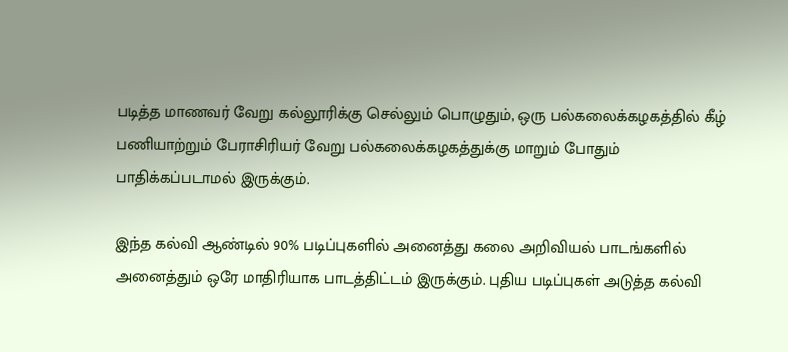படித்த மாணவர் வேறு கல்லூரிக்கு செல்லும் பொழுதும், ஒரு பல்கலைக்கழகத்தில் கீழ் பணியாற்றும் பேராசிரியர் வேறு பல்கலைக்கழகத்துக்கு மாறும் போதும் பாதிக்கப்படாமல் இருக்கும்.

இந்த கல்வி ஆண்டில் 90% படிப்புகளில் அனைத்து கலை அறிவியல் பாடங்களில் அனைத்தும் ஒரே மாதிரியாக பாடத்திட்டம் இருக்கும். புதிய படிப்புகள் அடுத்த கல்வி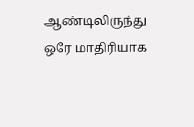ஆண்டிலிருந்து ஒரே மாதிரியாக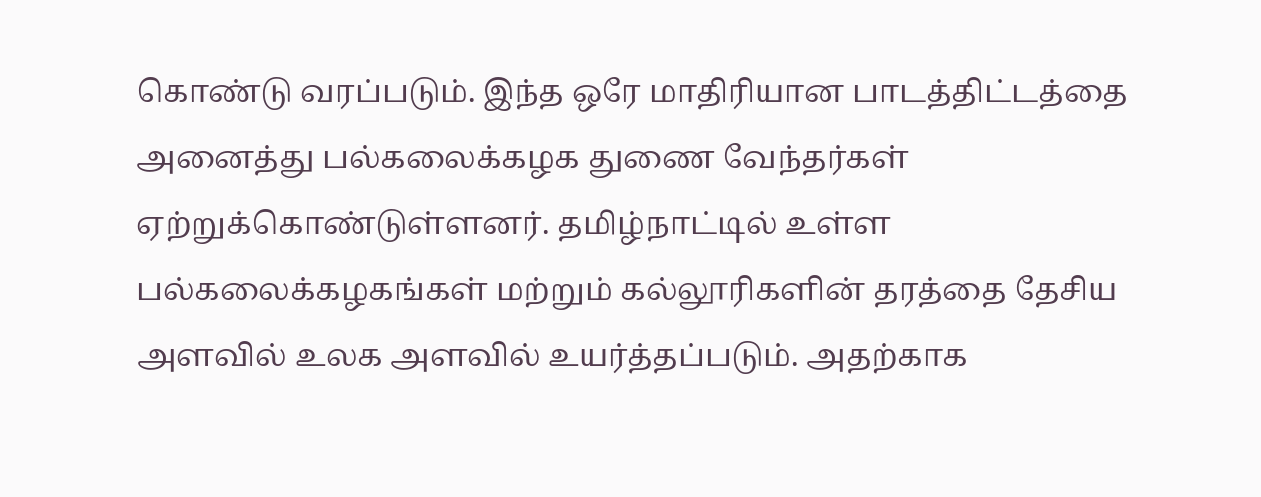கொண்டு வரப்படும். இந்த ஒரே மாதிரியான பாடத்திட்டத்தை அனைத்து பல்கலைக்கழக துணை வேந்தர்கள் ஏற்றுக்கொண்டுள்ளனர். தமிழ்நாட்டில் உள்ள பல்கலைக்கழகங்கள் மற்றும் கல்லூரிகளின் தரத்தை தேசிய அளவில் உலக அளவில் உயர்த்தப்படும். அதற்காக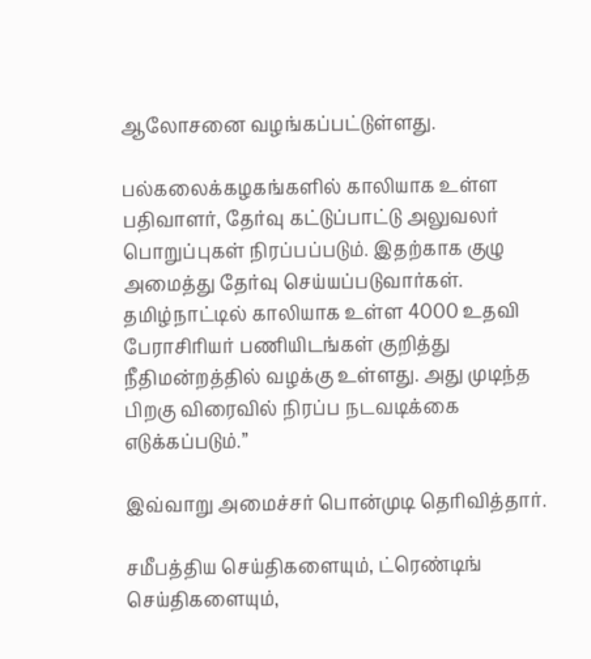ஆலோசனை வழங்கப்பட்டுள்ளது.

பல்கலைக்கழகங்களில் காலியாக உள்ள பதிவாளர், தேர்வு கட்டுப்பாட்டு அலுவலர் பொறுப்புகள் நிரப்பப்படும். இதற்காக குழு அமைத்து தேர்வு செய்யப்படுவார்கள். தமிழ்நாட்டில் காலியாக உள்ள 4000 உதவி பேராசிரியர் பணியிடங்கள் குறித்து நீதிமன்றத்தில் வழக்கு உள்ளது. அது முடிந்த பிறகு விரைவில் நிரப்ப நடவடிக்கை எடுக்கப்படும்.”

இவ்வாறு அமைச்சர் பொன்முடி தெரிவித்தார்.

சமீபத்திய செய்திகளையும், ட்ரெண்டிங் செய்திகளையும்,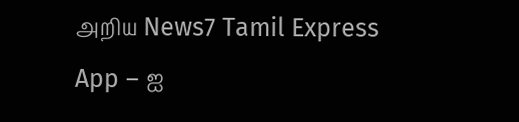அறிய News7 Tamil Express App – ஐ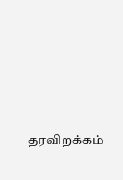தரவிறக்கம்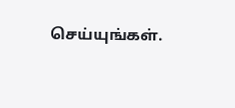செய்யுங்கள்.